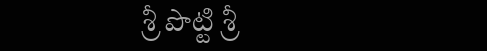శ్రీ పొట్టి శ్రీ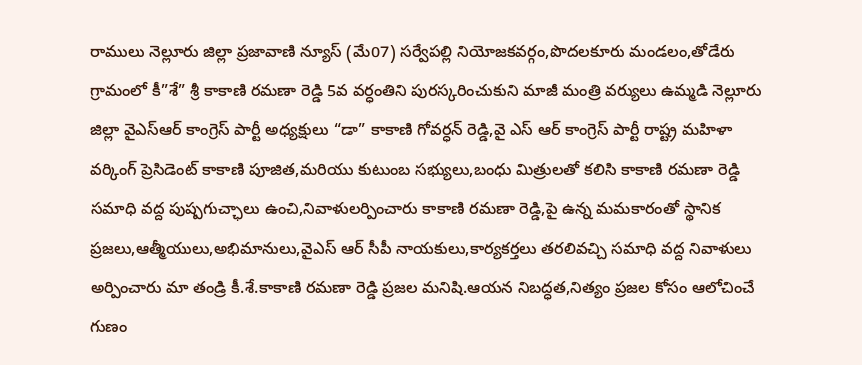రాములు నెల్లూరు జిల్లా ప్రజావాణి న్యూస్ (మే07) సర్వేపల్లి నియోజకవర్గం,పొదలకూరు మండలం,తోడేరు గ్రామంలో కీ”శే” శ్రీ కాకాణి రమణా రెడ్డి 5వ వర్ధంతిని పురస్కరించుకుని మాజీ మంత్రి వర్యులు ఉమ్మడి నెల్లూరు జిల్లా వైఎస్ఆర్ కాంగ్రెస్ పార్టీ అధ్యక్షులు “డా” కాకాణి గోవర్ధన్ రెడ్డి,వై ఎస్ ఆర్ కాంగ్రెస్ పార్టీ రాష్ట్ర మహిళా వర్కింగ్ ప్రెసిడెంట్ కాకాణి పూజిత,మరియు కుటుంబ సభ్యులు,బంధు మిత్రులతో కలిసి కాకాణి రమణా రెడ్డి సమాధి వద్ద పుష్పగుచ్ఛాలు ఉంచి,నివాళులర్పించారు కాకాణి రమణా రెడ్డి,పై ఉన్న మమకారంతో స్థానిక ప్రజలు,ఆత్మీయులు,అభిమానులు,వైఎస్ ఆర్ సీపీ నాయకులు,కార్యకర్తలు తరలివచ్చి సమాధి వద్ద నివాళులు అర్పించారు మా తండ్రి కీ.శే.కాకాణి రమణా రెడ్డి ప్రజల మనిషి.ఆయన నిబద్ధత,నిత్యం ప్రజల కోసం ఆలోచించే గుణం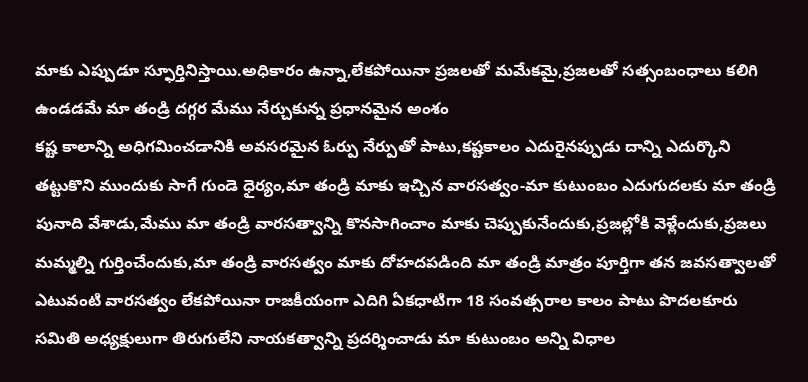మాకు ఎప్పుడూ స్ఫూర్తినిస్తాయి.అధికారం ఉన్నా,లేకపోయినా ప్రజలతో మమేకమై,ప్రజలతో సత్సంబంధాలు కలిగి ఉండడమే మా తండ్రి దగ్గర మేము నేర్చుకున్న ప్రధానమైన అంశం
కష్ట కాలాన్ని అధిగమించడానికి అవసరమైన ఓర్పు నేర్పుతో పాటు,కష్టకాలం ఎదురైనప్పుడు దాన్ని ఎదుర్కొని తట్టుకొని ముందుకు సాగే గుండె ధైర్యం,మా తండ్రి మాకు ఇచ్చిన వారసత్వం-మా కుటుంబం ఎదుగుదలకు మా తండ్రి పునాది వేశాడు,మేము మా తండ్రి వారసత్వాన్ని కొనసాగించాం మాకు చెప్పుకునేందుకు,ప్రజల్లోకి వెళ్లేందుకు,ప్రజలు మమ్మల్ని గుర్తించేందుకు,మా తండ్రి వారసత్వం మాకు దోహదపడింది మా తండ్రి మాత్రం పూర్తిగా తన జవసత్వాలతో ఎటువంటి వారసత్వం లేకపోయినా రాజకీయంగా ఎదిగి ఏకధాటిగా 18 సంవత్సరాల కాలం పాటు పొదలకూరు సమితి అధ్యక్షులుగా తిరుగులేని నాయకత్వాన్ని ప్రదర్శించాడు మా కుటుంబం అన్ని విధాల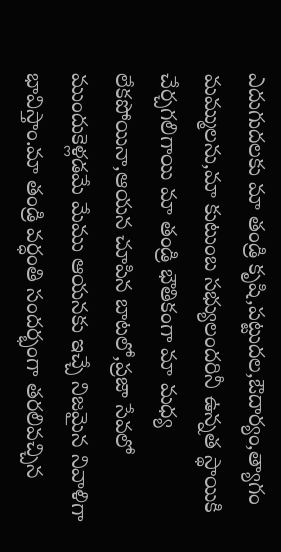ఎదుగుదలకు మా తండ్రి కృషి,పట్టుదల,ఔదార్యం,త్యాగం మమ్ములను,మా కుటుంబ సభ్యులందరినీ ఉన్నత స్థాయికి చేర్చగలిగాయి మా తండ్రి భౌతికంగా మా మధ్య లేకపోయినా,ఆయన చూపిన బాటలో,ప్రజా సేవలో ముందుకెళ్లడమే మేము ఆయనకు ఇచ్చే నిజమైన నివాళిగా భావిస్తాం.మా తండ్రి వర్ధంతి సందర్భంగా తరలివచ్చిన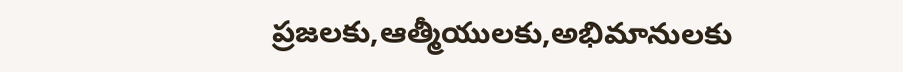ప్రజలకు,ఆత్మీయులకు,అభిమానులకు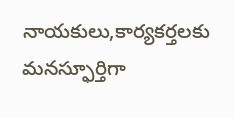నాయకులు,కార్యకర్తలకు మనస్ఫూర్తిగా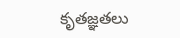కృతజ్ఞతలు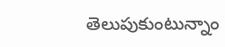తెలుపుకుంటున్నాం